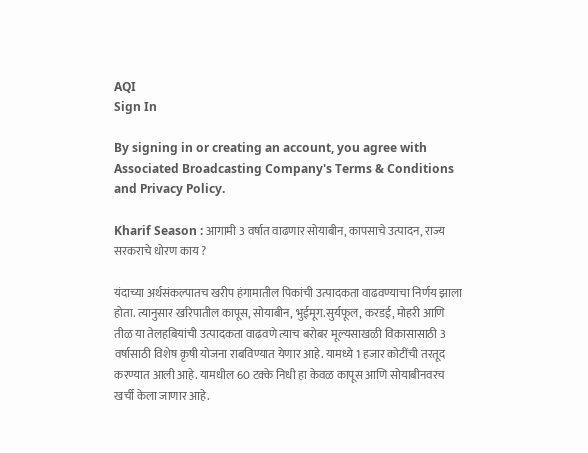AQI
Sign In

By signing in or creating an account, you agree with Associated Broadcasting Company's Terms & Conditions and Privacy Policy.

Kharif Season : आगामी 3 वर्षात वाढणार सोयाबीन, कापसाचे उत्पादन, राज्य सरकराचे धोरण काय ?

यंदाच्या अर्थसंकल्पातच खरीप हंगामातील पिकांची उत्पादकता वाढवण्याचा निर्णय झाला होता. त्यानुसार खरिपातील कापूस, सोयाबीन, भुईमूग.सुर्यफूल, करडई, मोहरी आणि तीळ या तेलहबियांची उत्पादकता वाढवणे त्याच बरोबर मूल्यसाखळी विकासासाठी 3 वर्षासाठी विशेष कृषी योजना राबविण्यात येणार आहे. यामध्ये 1 हजार कोटींची तरतूद करण्यात आली आहे. यामधील 60 टक्के निधी हा केवळ कापूस आणि सोयाबीनवरच खर्ची केला जाणार आहे.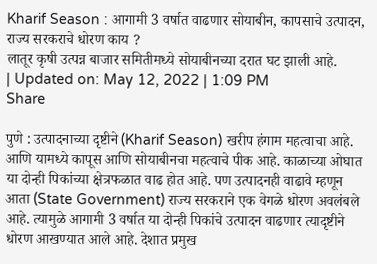Kharif Season : आगामी 3 वर्षात वाढणार सोयाबीन, कापसाचे उत्पादन, राज्य सरकराचे धोरण काय ?
लातूर कृषी उत्पन्न बाजार समितीमध्ये सोयाबीनच्या दरात घट झाली आहे.
| Updated on: May 12, 2022 | 1:09 PM
Share

पुणे : उत्पादनाच्या दृष्टीने (Kharif Season) खरीप हंगाम महत्वाचा आहे. आणि यामध्ये कापूस आणि सोयाबीनचा महत्वाचे पीक आहे. काळाच्या ओघात या दोन्ही पिकांच्या क्षेत्रफळात वाढ होत आहे. पण उत्पादनही वाढावे म्हणून आता (State Government) राज्य सरकराने एक वेगळे धोरण अवलंबले आहे. त्यामुळे आगामी 3 वर्षात या दोन्ही पिकांचे उत्पादन वाढणार त्यादृष्टीने धोरण आखण्यात आले आहे. देशात प्रमुख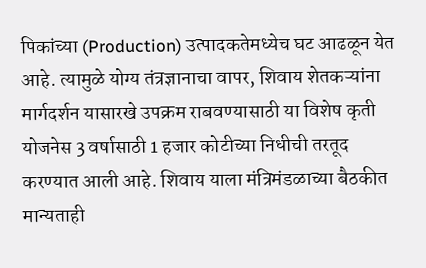पिकांच्या (Production) उत्पादकतेमध्येच घट आढळून येत आहे. त्यामुळे योग्य तंत्रज्ञानाचा वापर, शिवाय शेतकऱ्यांना मार्गदर्शन यासारखे उपक्रम राबवण्यासाठी या विशेष कृती योजनेस 3 वर्षासाठी 1 हजार कोटीच्या निधीची तरतूद करण्यात आली आहे. शिवाय याला मंत्रिमंडळाच्या बैठकीत मान्यताही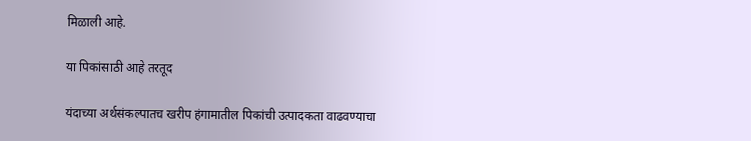मिळाली आहे.

या पिकांसाठी आहे तरतूद

यंदाच्या अर्थसंकल्पातच खरीप हंगामातील पिकांची उत्पादकता वाढवण्याचा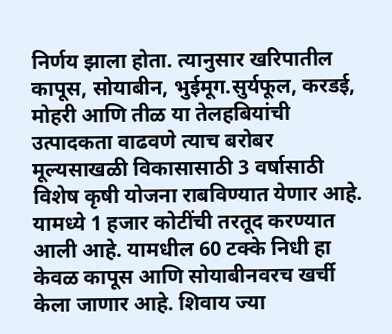निर्णय झाला होता. त्यानुसार खरिपातील कापूस, सोयाबीन, भुईमूग.सुर्यफूल, करडई, मोहरी आणि तीळ या तेलहबियांची उत्पादकता वाढवणे त्याच बरोबर मूल्यसाखळी विकासासाठी 3 वर्षासाठी विशेष कृषी योजना राबविण्यात येणार आहे. यामध्ये 1 हजार कोटींची तरतूद करण्यात आली आहे. यामधील 60 टक्के निधी हा केवळ कापूस आणि सोयाबीनवरच खर्ची केला जाणार आहे. शिवाय ज्या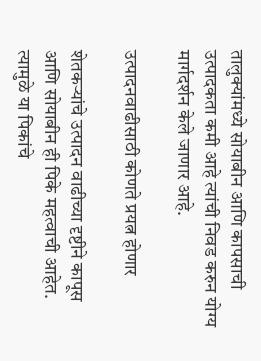तालुक्यांमध्ये सोयाबीन आणि कापसाची उत्पादकता कमी आहे त्यांची निवड करुन योग्य मार्गदर्शन केले जाणार आहे.

उत्पादनवाढीसाठी कोणते प्रयत्न होणार

शेतकऱ्यांचे उत्पादन वाढीच्या दृष्टीने कापूस आणि सोयाबीन ही पिके महत्वाची आहेत. त्यामुळे या पिकांचे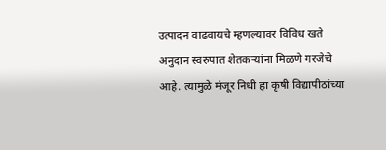उत्पादन वाढवायचे म्हणल्यावर विविध खते अनुदान स्वरुपात शेतकऱ्यांना मिळणे गरजेचे आहे. त्यामुळे मंजूर निधी हा कृषी विद्यापीठांच्या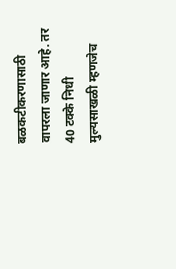बळकटीकरणासाठी वापरला जाणार आहे. तर 40 टक्के निधी मुल्यसाखळी म्हणजेच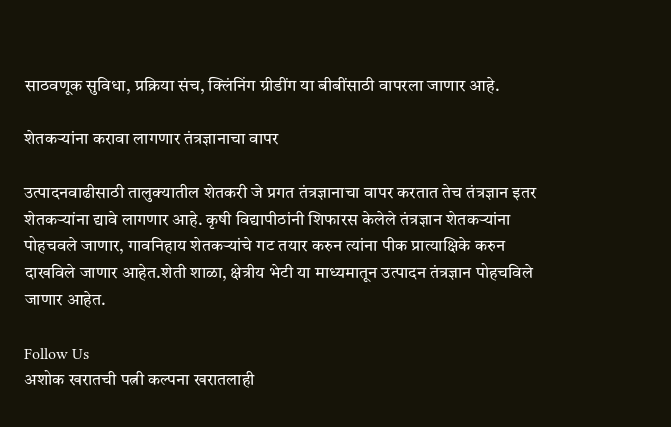साठवणूक सुविधा, प्रक्रिया संच, क्लिंनिंग ग्रीडींग या बीबींसाठी वापरला जाणार आहे.

शेतकऱ्यांना करावा लागणार तंत्रज्ञानाचा वापर

उत्पादनवाढीसाठी तालुक्यातील शेतकरी जे प्रगत तंत्रज्ञानाचा वापर करतात तेच तंत्रज्ञान इतर शेतकऱ्यांना द्यावे लागणार आहे. कृषी विद्यापीठांनी शिफारस केलेले तंत्रज्ञान शेतकऱ्यांना पोहचवले जाणार, गावनिहाय शेतकऱ्यांचे गट तयार करुन त्यांना पीक प्रात्याक्षिके करुन दाखविले जाणार आहेत.शेती शाळा, क्षेत्रीय भेटी या माध्यमातून उत्पादन तंत्रज्ञान पोहचविले जाणार आहेत.

Follow Us
अशोक खरातची पत्नी कल्पना खरातलाही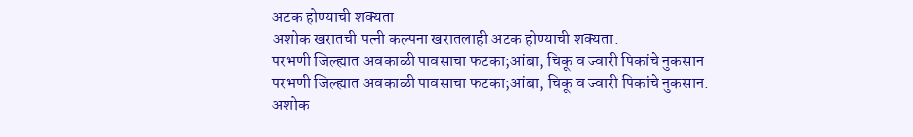अटक होण्याची शक्यता
अशोक खरातची पत्नी कल्पना खरातलाही अटक होण्याची शक्यता.
परभणी जिल्ह्यात अवकाळी पावसाचा फटका;आंबा, चिकू व ज्वारी पिकांचे नुकसान
परभणी जिल्ह्यात अवकाळी पावसाचा फटका;आंबा, चिकू व ज्वारी पिकांचे नुकसान.
अशोक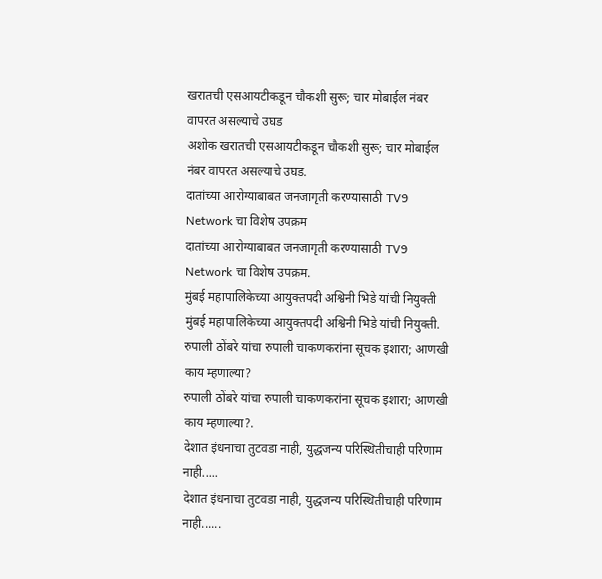खरातची एसआयटीकडून चौकशी सुरू; चार मोबाईल नंबर वापरत असल्याचे उघड
अशोक खरातची एसआयटीकडून चौकशी सुरू; चार मोबाईल नंबर वापरत असल्याचे उघड.
दातांच्या आरोग्याबाबत जनजागृती करण्यासाठी TV9 Network चा विशेष उपक्रम
दातांच्या आरोग्याबाबत जनजागृती करण्यासाठी TV9 Network चा विशेष उपक्रम.
मुंबई महापालिकेच्या आयुक्तपदी अश्विनी भिडे यांची नियुक्ती
मुंबई महापालिकेच्या आयुक्तपदी अश्विनी भिडे यांची नियुक्ती.
रुपाली ठोंबरे यांचा रुपाली चाकणकरांना सूचक इशारा; आणखी काय म्हणाल्या?
रुपाली ठोंबरे यांचा रुपाली चाकणकरांना सूचक इशारा; आणखी काय म्हणाल्या?.
देशात इंधनाचा तुटवडा नाही, युद्धजन्य परिस्थितीचाही परिणाम नाही.....
देशात इंधनाचा तुटवडा नाही, युद्धजन्य परिस्थितीचाही परिणाम नाही......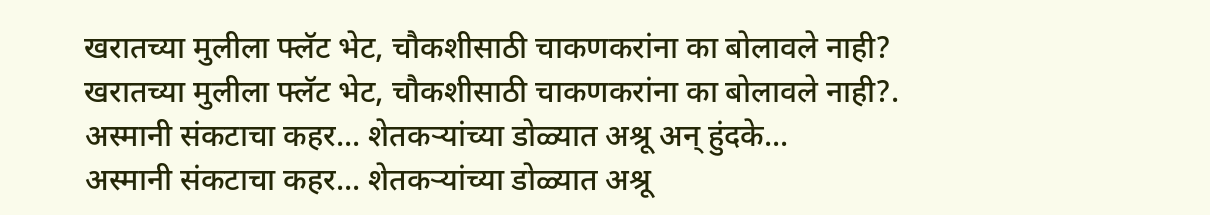खरातच्या मुलीला फ्लॅट भेट, चौकशीसाठी चाकणकरांना का बोलावले नाही?
खरातच्या मुलीला फ्लॅट भेट, चौकशीसाठी चाकणकरांना का बोलावले नाही?.
अस्मानी संकटाचा कहर... शेतकऱ्यांच्या डोळ्यात अश्रू अन् हुंदके...
अस्मानी संकटाचा कहर... शेतकऱ्यांच्या डोळ्यात अश्रू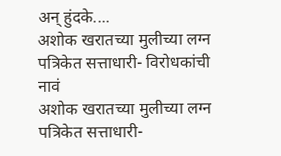अन् हुंदके....
अशोक खरातच्या मुलीच्या लग्न पत्रिकेत सत्ताधारी- विरोधकांची नावं
अशोक खरातच्या मुलीच्या लग्न पत्रिकेत सत्ताधारी-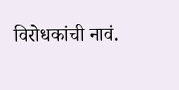विरोधकांची नावं.